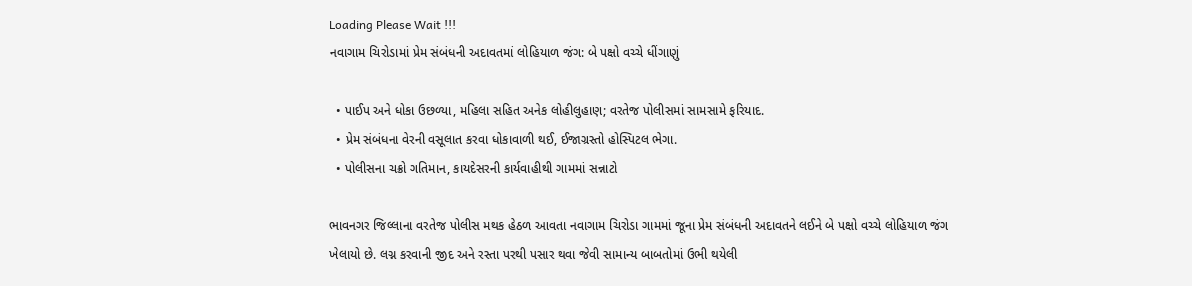Loading Please Wait !!!
નવાગામ ચિરોડામાં પ્રેમ સંબંધની અદાવતમાં લોહિયાળ જંગ: બે પક્ષો વચ્ચે ધીંગાણું

  • પાઈપ અને ધોકા ઉછળ્યા, મહિલા સહિત અનેક લોહીલુહાણ; વરતેજ પોલીસમાં સામસામે ફરિયાદ.
  • પ્રેમ સંબંધના વેરની વસૂલાત કરવા ધોકાવાળી થઈ, ઈજાગ્રસ્તો હોસ્પિટલ ભેગા.
  • પોલીસના ચક્રો ગતિમાન, કાયદેસરની કાર્યવાહીથી ગામમાં સન્નાટો

ભાવનગર જિલ્લાના વરતેજ પોલીસ મથક હેઠળ આવતા નવાગામ ચિરોડા ગામમાં જૂના પ્રેમ સંબંધની અદાવતને લઈને બે પક્ષો વચ્ચે લોહિયાળ જંગ ખેલાયો છે. લગ્ન કરવાની જીદ અને રસ્તા પરથી પસાર થવા જેવી સામાન્ય બાબતોમાં ઉભી થયેલી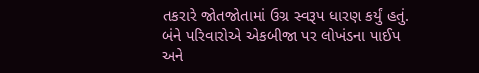તકરારે જોતજોતામાં ઉગ્ર સ્વરૂપ ધારણ કર્યું હતું. બંને પરિવારોએ એકબીજા પર લોખંડના પાઈપ અને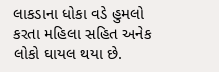લાકડાના ધોકા વડે હુમલો કરતા મહિલા સહિત અનેક લોકો ઘાયલ થયા છે.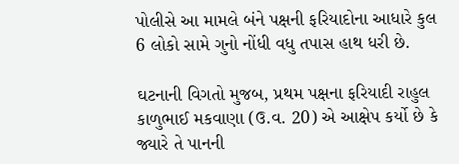પોલીસે આ મામલે બંને પક્ષની ફરિયાદોના આધારે કુલ 6 લોકો સામે ગુનો નોંધી વધુ તપાસ હાથ ધરી છે.

ઘટનાની વિગતો મુજબ, પ્રથમ પક્ષના ફરિયાદી રાહુલ કાળુભાઈ મકવાણા (ઉ.વ. 20) એ આક્ષેપ કર્યો છે કે જ્યારે તે પાનની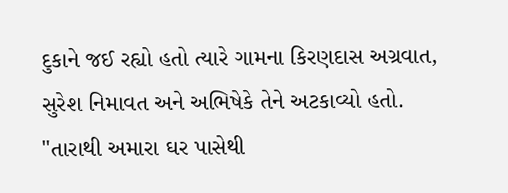દુકાને જઈ રહ્યો હતો ત્યારે ગામના કિરણદાસ અગ્રવાત, સુરેશ નિમાવત અને અભિષેકે તેને અટકાવ્યો હતો. "તારાથી અમારા ઘર પાસેથી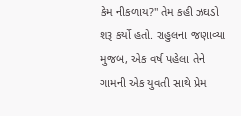કેમ નીકળાય?" તેમ કહી ઝઘડો શરૂ કર્યો હતો. રાહુલના જણાવ્યા મુજબ, એક વર્ષ પહેલા તેને ગામની એક યુવતી સાથે પ્રેમ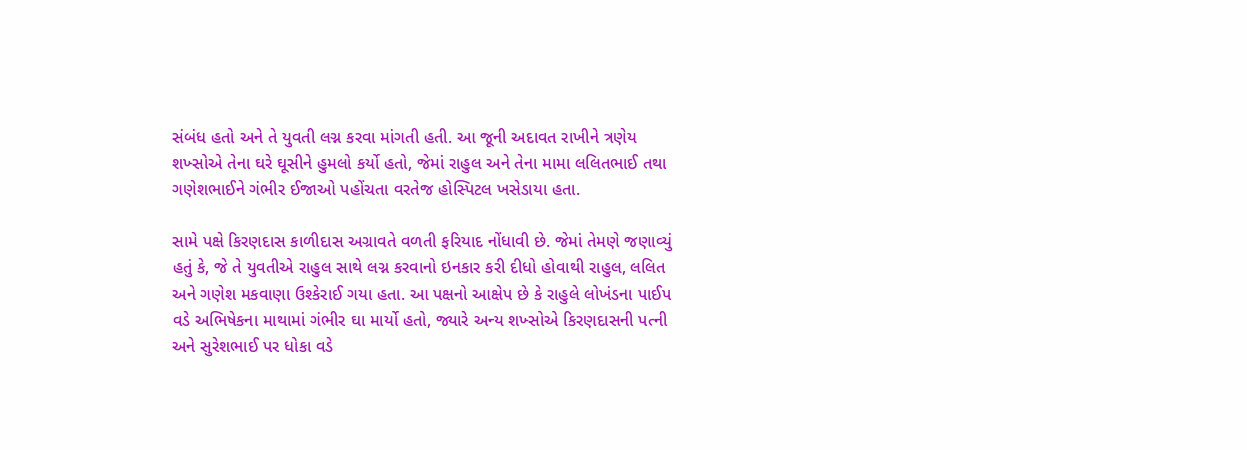સંબંધ હતો અને તે યુવતી લગ્ન કરવા માંગતી હતી. આ જૂની અદાવત રાખીને ત્રણેય શખ્સોએ તેના ઘરે ઘૂસીને હુમલો કર્યો હતો, જેમાં રાહુલ અને તેના મામા લલિતભાઈ તથા ગણેશભાઈને ગંભીર ઈજાઓ પહોંચતા વરતેજ હોસ્પિટલ ખસેડાયા હતા.

સામે પક્ષે કિરણદાસ કાળીદાસ અગ્રાવતે વળતી ફરિયાદ નોંધાવી છે. જેમાં તેમણે જણાવ્યું હતું કે, જે તે યુવતીએ રાહુલ સાથે લગ્ન કરવાનો ઇનકાર કરી દીધો હોવાથી રાહુલ, લલિત અને ગણેશ મકવાણા ઉશ્કેરાઈ ગયા હતા. આ પક્ષનો આક્ષેપ છે કે રાહુલે લોખંડના પાઈપ વડે અભિષેકના માથામાં ગંભીર ઘા માર્યો હતો, જ્યારે અન્ય શખ્સોએ કિરણદાસની પત્ની અને સુરેશભાઈ પર ધોકા વડે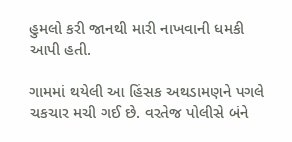હુમલો કરી જાનથી મારી નાખવાની ધમકી આપી હતી.

ગામમાં થયેલી આ હિંસક અથડામણને પગલે ચકચાર મચી ગઈ છે. વરતેજ પોલીસે બંને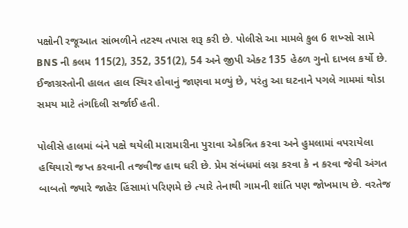પક્ષોની રજૂઆત સાંભળીને તટસ્થ તપાસ શરૂ કરી છે. પોલીસે આ મામલે કુલ 6 શખ્સો સામે BNS ની કલમ 115(2), 352, 351(2), 54 અને જીપી એક્ટ 135 હેઠળ ગુનો દાખલ કર્યો છે. ઈજાગ્રસ્તોની હાલત હાલ સ્થિર હોવાનું જાણવા મળ્યું છે, પરંતુ આ ઘટનાને પગલે ગામમાં થોડા સમય માટે તંગદિલી સર્જાઈ હતી.

પોલીસે હાલમાં બંને પક્ષે થયેલી મારામારીના પુરાવા એકત્રિત કરવા અને હુમલામાં વપરાયેલા હથિયારો જપ્ત કરવાની તજવીજ હાથ ધરી છે. પ્રેમ સંબંધમાં લગ્ન કરવા કે ન કરવા જેવી અંગત બાબતો જ્યારે જાહેર હિંસામાં પરિણમે છે ત્યારે તેનાથી ગામની શાંતિ પણ જોખમાય છે. વરતેજ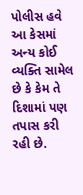પોલીસ હવે આ કેસમાં અન્ય કોઈ વ્યક્તિ સામેલ છે કે કેમ તે દિશામાં પણ તપાસ કરી રહી છે.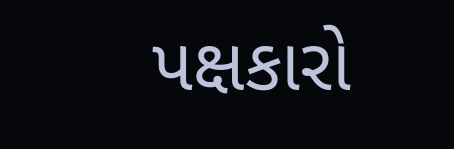પક્ષકારો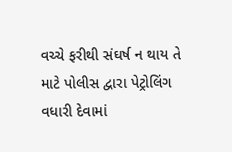વચ્ચે ફરીથી સંઘર્ષ ન થાય તે માટે પોલીસ દ્વારા પેટ્રોલિંગ વધારી દેવામાં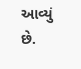આવ્યું છે.